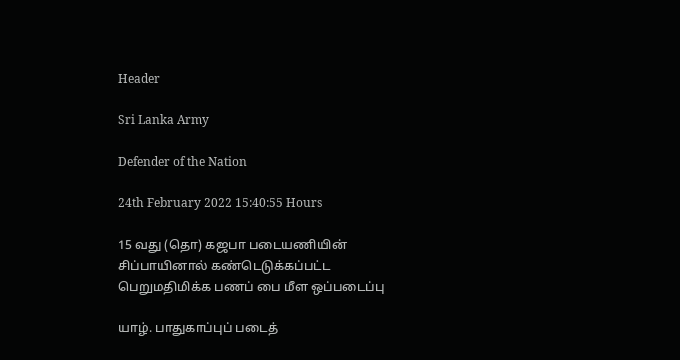Header

Sri Lanka Army

Defender of the Nation

24th February 2022 15:40:55 Hours

15 வது (தொ) கஜபா படையணியின் சிப்பாயினால் கண்டெடுக்கப்பட்ட பெறுமதிமிக்க பணப் பை மீள ஒப்படைப்பு

யாழ். பாதுகாப்புப் படைத்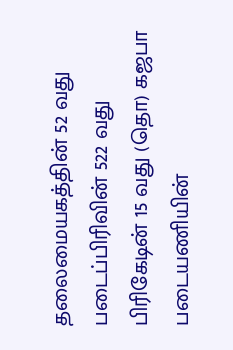தலைமையகத்தின் 52 வது படைப்பிரிவின் 522 வது பிரிகேடின் 15 வது (தொ) கஜபா படையணியின்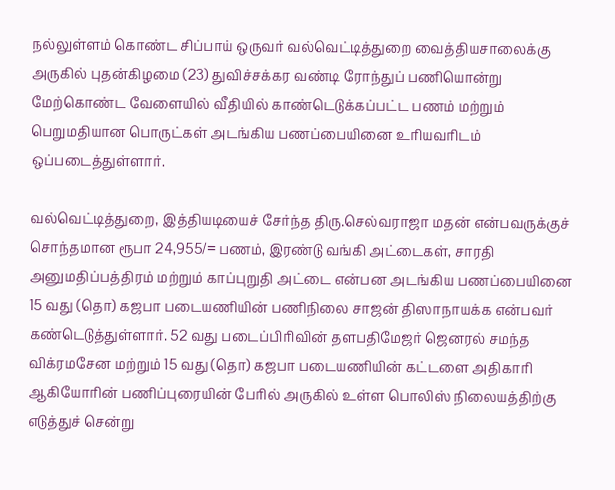நல்லுள்ளம் கொண்ட சிப்பாய் ஒருவர் வல்வெட்டித்துறை வைத்தியசாலைக்கு அருகில் புதன்கிழமை (23) துவிச்சக்கர வண்டி ரோந்துப் பணியொன்று மேற்கொண்ட வேளையில் வீதியில் காண்டெடுக்கப்பட்ட பணம் மற்றும் பெறுமதியான பொருட்கள் அடங்கிய பணப்பையினை உரியவரிடம் ஒப்படைத்துள்ளார்.

வல்வெட்டித்துறை, இத்தியடியைச் சேர்ந்த திரு.செல்வராஜா மதன் என்பவருக்குச் சொந்தமான ரூபா 24,955/= பணம், இரண்டு வங்கி அட்டைகள், சாரதி அனுமதிப்பத்திரம் மற்றும் காப்புறுதி அட்டை என்பன அடங்கிய பணப்பையினை 15 வது (தொ) கஜபா படையணியின் பணிநிலை சாஜன் திஸாநாயக்க என்பவர் கண்டெடுத்துள்ளார். 52 வது படைப்பிரிவின் தளபதிமேஜர் ஜெனரல் சமந்த விக்ரமசேன மற்றும் 15 வது (தொ) கஜபா படையணியின் கட்டளை அதிகாரி ஆகியோரின் பணிப்புரையின் பேரில் அருகில் உள்ள பொலிஸ் நிலையத்திற்கு எடுத்துச் சென்று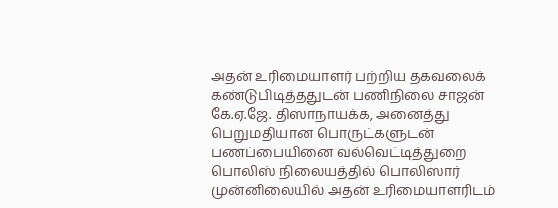அதன் உரிமையாளர் பற்றிய தகவலைக் கண்டுபிடித்ததுடன் பணிநிலை சாஜன் கே.ஏ.ஜே. திஸாநாயக்க, அனைத்து பெறுமதியான பொருட்களுடன் பணப்பையினை வல்வெட்டித்துறை பொலிஸ் நிலையத்தில் பொலிஸார் முன்னிலையில் அதன் உரிமையாளரிடம்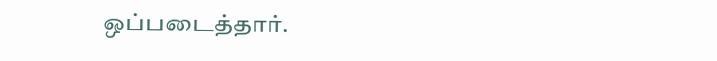ஒப்படைத்தார்.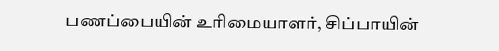பணப்பையின் உரிமையாளர், சிப்பாயின்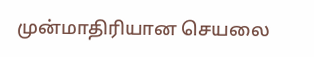முன்மாதிரியான செயலை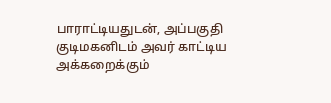பாராட்டியதுடன், அப்பகுதி குடிமகனிடம் அவர் காட்டிய அக்கறைக்கும்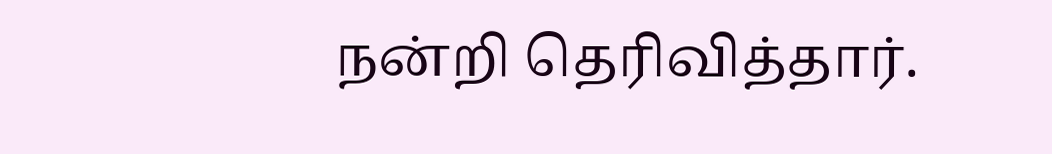நன்றி தெரிவித்தார்.